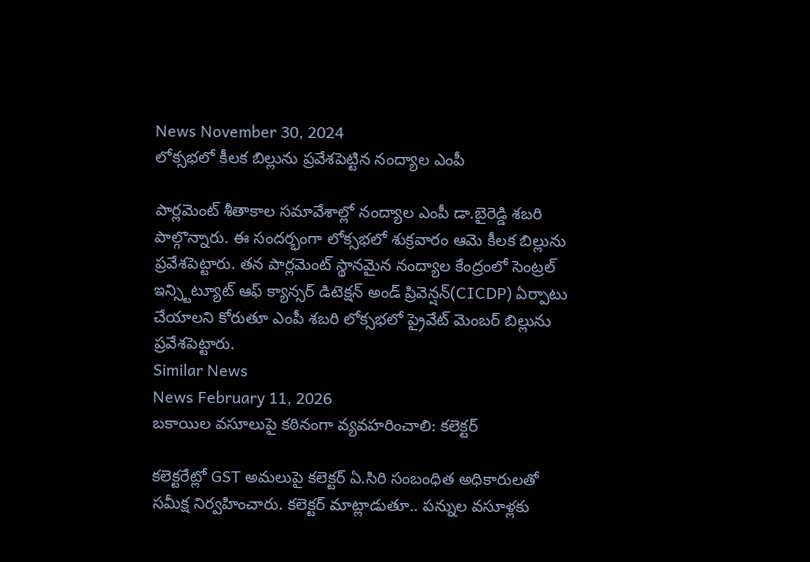News November 30, 2024
లోక్సభలో కీలక బిల్లును ప్రవేశపెట్టిన నంద్యాల ఎంపీ

పార్లమెంట్ శీతాకాల సమావేశాల్లో నంద్యాల ఎంపీ డా.బైరెడ్డి శబరి పాల్గొన్నారు. ఈ సందర్భంగా లోక్సభలో శుక్రవారం ఆమె కీలక బిల్లును ప్రవేశపెట్టారు. తన పార్లమెంట్ స్థానమైన నంద్యాల కేంద్రంలో సెంట్రల్ ఇన్స్టిట్యూట్ ఆఫ్ క్యాన్సర్ డిటెక్షన్ అండ్ ప్రివెన్షన్(CICDP) ఏర్పాటు చేయాలని కోరుతూ ఎంపీ శబరి లోక్సభలో ప్రైవేట్ మెంబర్ బిల్లును ప్రవేశపెట్టారు.
Similar News
News February 11, 2026
బకాయిల వసూలుపై కఠినంగా వ్యవహరించాలి: కలెక్టర్

కలెక్టరేట్లో GST అమలుపై కలెక్టర్ ఏ.సిరి సంబంధిత అధికారులతో సమీక్ష నిర్వహించారు. కలెక్టర్ మాట్లాడుతూ.. పన్నుల వసూళ్లకు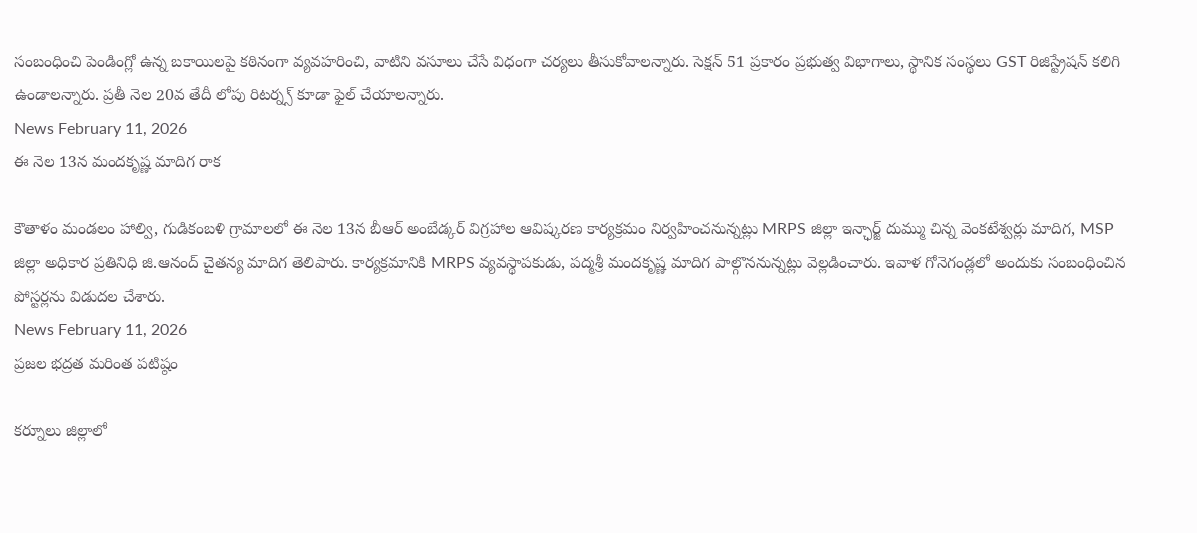సంబంధించి పెండింగ్లో ఉన్న బకాయిలపై కఠినంగా వ్యవహరించి, వాటిని వసూలు చేసే విధంగా చర్యలు తీసుకోవాలన్నారు. సెక్షన్ 51 ప్రకారం ప్రభుత్వ విభాగాలు, స్థానిక సంస్థలు GST రిజిస్ట్రేషన్ కలిగి ఉండాలన్నారు. ప్రతీ నెల 20వ తేదీ లోపు రిటర్న్స్ కూడా ఫైల్ చేయాలన్నారు.
News February 11, 2026
ఈ నెల 13న మందకృష్ణ మాదిగ రాక

కౌతాళం మండలం హాల్వి, గుడికంబళి గ్రామాలలో ఈ నెల 13న బీఆర్ అంబేడ్కర్ విగ్రహాల ఆవిష్కరణ కార్యక్రమం నిర్వహించనున్నట్లు MRPS జిల్లా ఇన్ఛార్జ్ దుమ్ము చిన్న వెంకటేశ్వర్లు మాదిగ, MSP జిల్లా అధికార ప్రతినిధి జి.ఆనంద్ చైతన్య మాదిగ తెలిపారు. కార్యక్రమానికి MRPS వ్యవస్థాపకుడు, పద్మశ్రీ మందకృష్ణ మాదిగ పాల్గొననున్నట్లు వెల్లడించారు. ఇవాళ గోనెగండ్లలో అందుకు సంబంధించిన పోస్టర్లను విడుదల చేశారు.
News February 11, 2026
ప్రజల భద్రత మరింత పటిష్ఠం

కర్నూలు జిల్లాలో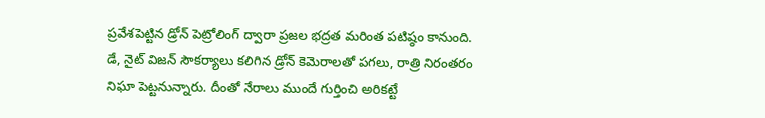ప్రవేశపెట్టిన డ్రోన్ పెట్రోలింగ్ ద్వారా ప్రజల భద్రత మరింత పటిష్ఠం కానుంది. డే, నైట్ విజన్ సౌకర్యాలు కలిగిన డ్రోన్ కెమెరాలతో పగలు, రాత్రి నిరంతరం నిఘా పెట్టనున్నారు. దీంతో నేరాలు ముందే గుర్తించి అరికట్టే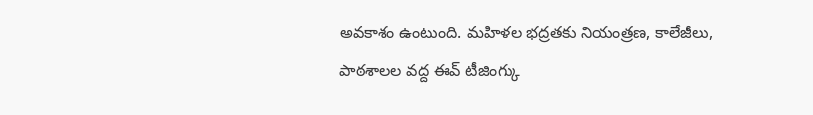అవకాశం ఉంటుంది. మహిళల భద్రతకు నియంత్రణ, కాలేజీలు, పాఠశాలల వద్ద ఈవ్ టీజింగ్కు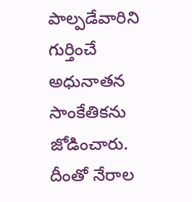పాల్పడేవారిని గుర్తించే అధునాతన సాంకేతికను జోడించారు. దీంతో నేరాల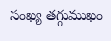సంఖ్య తగ్గుముఖం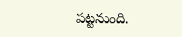పట్టనుంది.